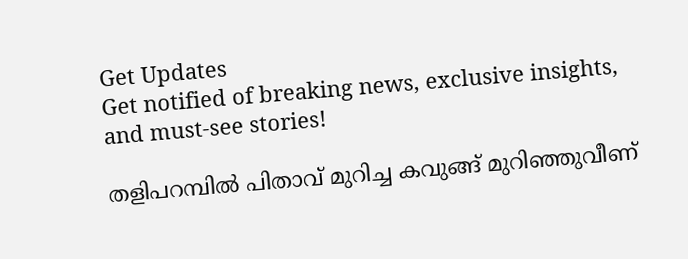Get Updates
Get notified of breaking news, exclusive insights, and must-see stories!

തളിപറമ്പില്‍ പിതാവ് മുറിച്ച കവുങ്ങ് മുറിഞ്ഞുവീണ്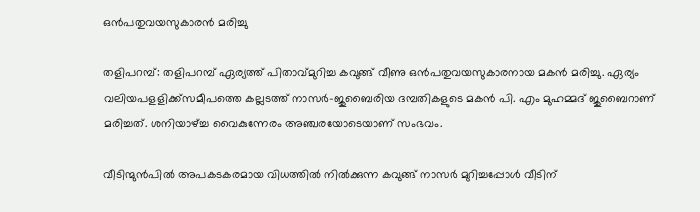ഒന്‍പതുവയസുകാരന്‍ മരിച്ചു

തളിപറമ്പ്: തളിപറമ്പ് ഏര്യത്ത് പിതാവ്മുറിച്ച കവുങ്ങ് വീണു ഒന്‍പതുവയസുകാരനായ മകന്‍ മരിച്ചു. ഏര്യം വലിയപളളിക്ക്‌സമീപത്തെ കല്ലടത്ത് നാസര്‍-ജുബൈരിയ ദമ്പതികളുടെ മകന്‍ പി. എം മുഹമ്മദ് ജുബൈറാണ് മരിച്ചത്. ശനിയാഴ്ച്ച വൈകുന്നേരം അഞ്ചരയോടെയാണ് സംഭവം.

വീടിന്മുന്‍പില്‍ അപകടകരമായ വിധത്തില്‍ നില്‍ക്കുന്ന കവുങ്ങ് നാസര്‍ മുറിച്ചപ്പോള്‍ വീടിന്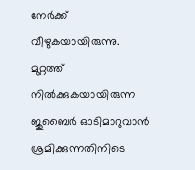നേര്‍ക്ക് വീഴുകയായിരുന്നു. മുറ്റത്ത് നില്‍ക്കുകയായിരുന്ന ജുബൈര്‍ ഓടിമാറുവാന്‍ ശ്രമിക്കുന്നതിനിടെ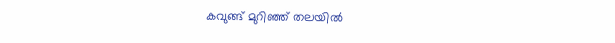കവുങ്ങ് മുറിഞ്ഞ് തലയില്‍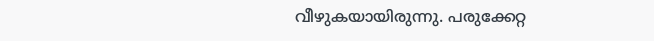വീഴുകയായിരുന്നു. പരുക്കേറ്റ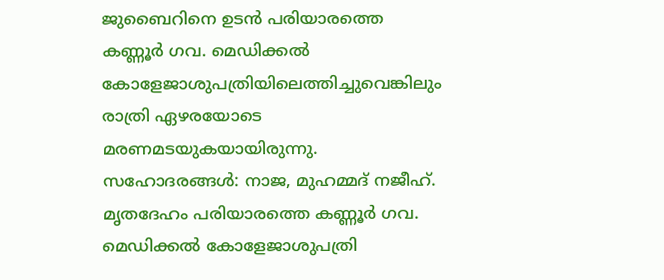ജുബൈറിനെ ഉടന്‍ പരിയാരത്തെ കണ്ണൂര്‍ ഗവ. മെഡിക്കല്‍ കോളേജാശുപത്രിയിലെത്തിച്ചുവെങ്കിലും രാത്രി ഏഴരയോടെ മരണമടയുകയായിരുന്നു. സഹോദരങ്ങള്‍: നാജ, മുഹമ്മദ് നജീഹ്. മൃതദേഹം പരിയാരത്തെ കണ്ണൂര്‍ ഗവ. മെഡിക്കല്‍ കോളേജാശുപത്രി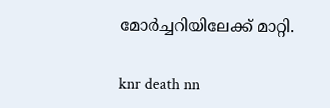മോര്‍ച്ചറിയിലേക്ക് മാറ്റി.

knr death nn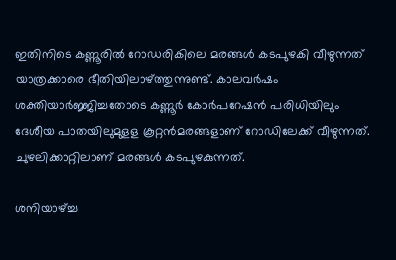ഇതിനിടെ കണ്ണൂരില്‍ റോഡരികിലെ മരങ്ങള്‍ കടപുഴകി വീഴുന്നത് യാത്രക്കാരെ ഭീതിയിലാഴ്ത്തുന്നുണ്ട്. കാലവര്‍ഷം ശക്തിയാര്‍ജ്ജിച്ചതോടെ കണ്ണൂര്‍ കോര്‍പറേഷന്‍ പരിധിയിലും ദേശീയ പാതയിലുമുളള കൂറ്റന്‍മരങ്ങളാണ് റോഡിലേക്ക് വീഴുന്നത്. ചുഴലിക്കാറ്റിലാണ് മരങ്ങള്‍ കടപുഴകുന്നത്.

ശനിയാഴ്ച്ച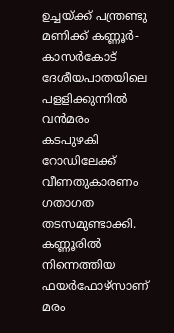ഉച്ചയ്ക്ക് പന്ത്രണ്ടു മണിക്ക് കണ്ണൂര്‍- കാസര്‍കോട് ദേശീയപാതയിലെ പളളിക്കുന്നില്‍ വന്‍മരം കടപുഴകി റോഡിലേക്ക് വീണതുകാരണം ഗതാഗത തടസമുണ്ടാക്കി. കണ്ണൂരില്‍ നിന്നെത്തിയ ഫയര്‍ഫോഴ്‌സാണ് മരം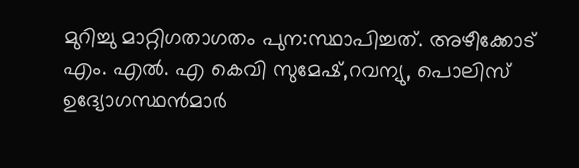മുറിച്ചു മാറ്റിഗതാഗതം പുന:സ്ഥാപിച്ചത്. അഴീക്കോട് എം. എല്‍. എ കെവി സുമേഷ്,റവന്യു, പൊലിസ് ഉദ്യോഗസ്ഥന്‍മാര്‍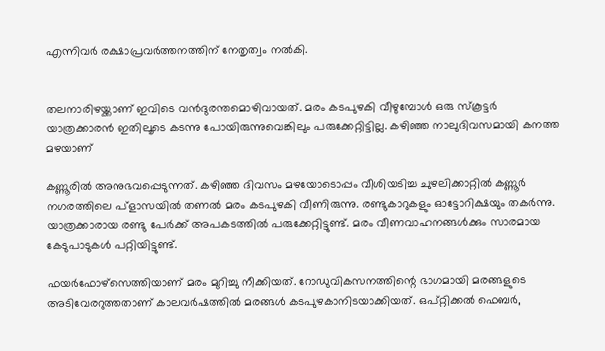എന്നിവര്‍ രക്ഷാപ്രവര്‍ത്തനത്തിന് നേതൃത്വം നല്‍കി.


തലനാരിഴയ്ക്കാണ് ഇവിടെ വന്‍ദുരന്തമൊഴിവായത്. മരം കടപുഴകി വീഴുമ്പോള്‍ ഒരു സ്‌കൂട്ടര്‍ യാത്രക്കാരന്‍ ഇതിലൂടെ കടന്നു പോയിരുന്നുവെങ്കിലും പരുക്കേറ്റിട്ടില്ല. കഴിഞ്ഞ നാലുദിവസമായി കനത്ത മഴയാണ്

കണ്ണൂരില്‍ അനുഭവപ്പെടുന്നത്. കഴിഞ്ഞ ദിവസം മഴയോടൊപ്പം വീശിയടിച്ച ചുഴലിക്കാറ്റില്‍ കണ്ണൂര്‍ നഗരത്തിലെ പ്‌ളാസയില്‍ തണല്‍ മരം കടപുഴകി വീണിരുന്നു. രണ്ടുകാറുകളും ഓട്ടോറിക്ഷയും തകര്‍ന്നു. യാത്രക്കാരായ രണ്ടു പേര്‍ക്ക് അപകടത്തില്‍ പരുക്കേറ്റിട്ടുണ്ട്. മരം വീണവാഹനങ്ങള്‍ക്കും സാരമായ കേടുപാടുകള്‍ പറ്റിയിട്ടുണ്ട്.

ഫയര്‍ഫോഴ്‌സെത്തിയാണ് മരം മുറിച്ചു നീക്കിയത്. റോഡുവികസനത്തിന്റെ ഭാഗമായി മരങ്ങളുടെ അടിവേരറുത്തതാണ് കാലവര്‍ഷത്തില്‍ മരങ്ങള്‍ കടപുഴകാനിടയാക്കിയത്. ഒപ്റ്റിക്കല്‍ ഫെബര്‍,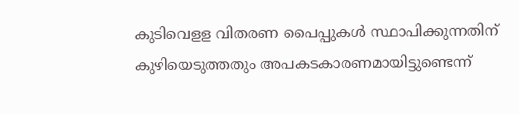കുടിവെളള വിതരണ പൈപ്പുകള്‍ സ്ഥാപിക്കുന്നതിന് കുഴിയെടുത്തതും അപകടകാരണമായിട്ടുണ്ടെന്ന്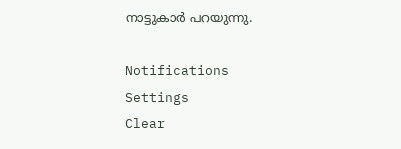നാട്ടുകാര്‍ പറയുന്നു.

Notifications
Settings
Clear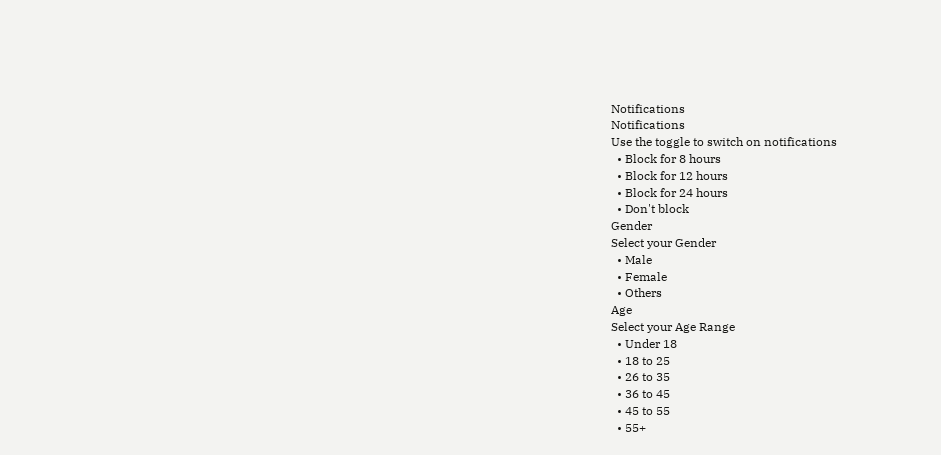Notifications
Notifications
Use the toggle to switch on notifications
  • Block for 8 hours
  • Block for 12 hours
  • Block for 24 hours
  • Don't block
Gender
Select your Gender
  • Male
  • Female
  • Others
Age
Select your Age Range
  • Under 18
  • 18 to 25
  • 26 to 35
  • 36 to 45
  • 45 to 55
  • 55+